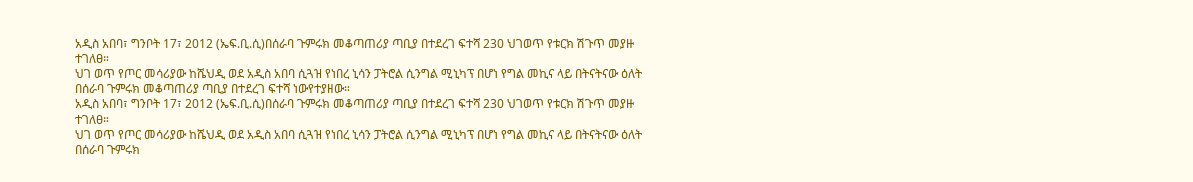አዲስ አበባ፣ ግንቦት 17፣ 2012 (ኤፍ.ቢ.ሲ)በሰራባ ጉምሩክ መቆጣጠሪያ ጣቢያ በተደረገ ፍተሻ 230 ህገወጥ የቱርክ ሽጉጥ መያዙ ተገለፀ።
ህገ ወጥ የጦር መሳሪያው ከሼህዲ ወደ አዲስ አበባ ሲጓዝ የነበረ ኒሳን ፓትሮል ሲንግል ሚኒካፕ በሆነ የግል መኪና ላይ በትናትናው ዕለት በሰራባ ጉምሩክ መቆጣጠሪያ ጣቢያ በተደረገ ፍተሻ ነውየተያዘው።
አዲስ አበባ፣ ግንቦት 17፣ 2012 (ኤፍ.ቢ.ሲ)በሰራባ ጉምሩክ መቆጣጠሪያ ጣቢያ በተደረገ ፍተሻ 230 ህገወጥ የቱርክ ሽጉጥ መያዙ ተገለፀ።
ህገ ወጥ የጦር መሳሪያው ከሼህዲ ወደ አዲስ አበባ ሲጓዝ የነበረ ኒሳን ፓትሮል ሲንግል ሚኒካፕ በሆነ የግል መኪና ላይ በትናትናው ዕለት በሰራባ ጉምሩክ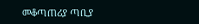መቆጣጠሪያ ጣቢያ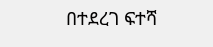በተደረገ ፍተሻ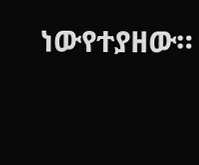ነውየተያዘው።